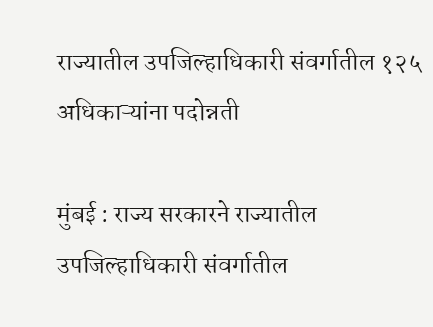राज्यातील उपजिल्हाधिकारी संवर्गातील १२५ अधिकाऱ्यांना पदोन्नती

मुंबई : राज्य सरकारने राज्यातील उपजिल्हाधिकारी संवर्गातील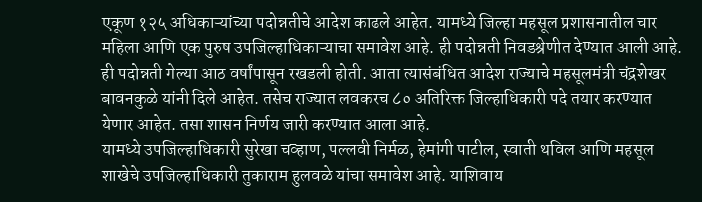एकूण १२५ अधिकाऱ्यांच्या पदोन्नतीचे आदेश काढले आहेत. यामध्ये जिल्हा महसूल प्रशासनातील चार महिला आणि एक पुरुष उपजिल्हाधिकाऱ्याचा समावेश आहे. ही पदोन्नती निवडश्रेणीत देण्यात आली आहे. ही पदोन्नती गेल्या आठ वर्षांपासून रखडली होती. आता त्यासंबंधित आदेश राज्याचे महसूलमंत्री चंद्रशेखर बावनकुळे यांनी दिले आहेत. तसेच राज्यात लवकरच ८० अतिरिक्त जिल्हाधिकारी पदे तयार करण्यात येणार आहेत. तसा शासन निर्णय जारी करण्यात आला आहे.
यामध्ये उपजिल्हाधिकारी सुरेखा चव्हाण, पल्लवी निर्मळ, हेमांगी पाटील, स्वाती थविल आणि महसूल शाखेचे उपजिल्हाधिकारी तुकाराम हुलवळे यांचा समावेश आहे. याशिवाय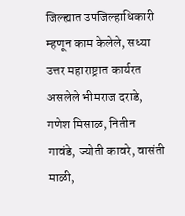जिल्ह्यात उपजिल्हाधिकारी म्हणून काम केलेले, सध्या उत्तर महाराष्ट्रात कार्यरत असलेले भीमराज दराडे, गणेश मिसाळ, नितीन गावंडे, ज्योती कावरे, वासंती माळी,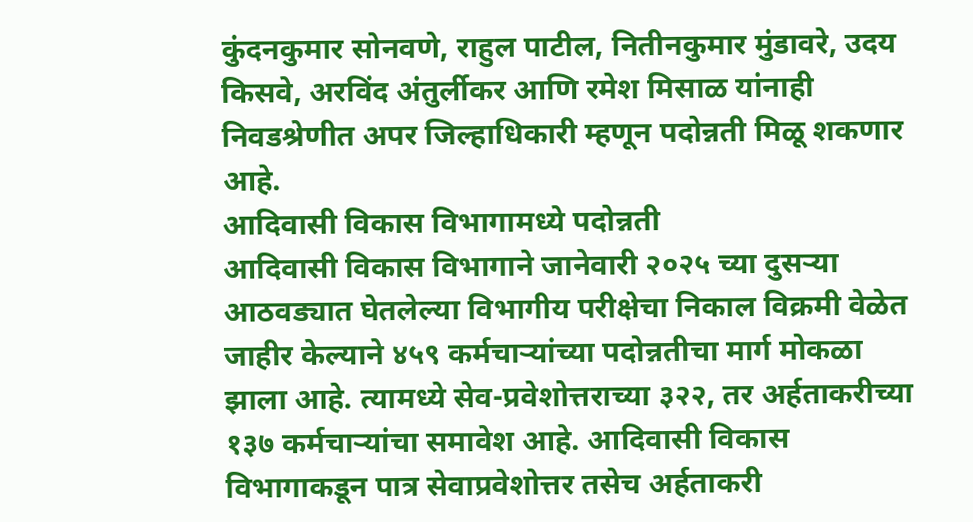कुंदनकुमार सोनवणे, राहुल पाटील, नितीनकुमार मुंडावरे, उदय किसवे, अरविंद अंतुर्लीकर आणि रमेश मिसाळ यांनाही निवडश्रेणीत अपर जिल्हाधिकारी म्हणून पदोन्नती मिळू शकणार आहे.
आदिवासी विकास विभागामध्ये पदोन्नती
आदिवासी विकास विभागाने जानेवारी २०२५ च्या दुसऱ्या आठवड्यात घेतलेल्या विभागीय परीक्षेचा निकाल विक्रमी वेळेत जाहीर केल्याने ४५९ कर्मचाऱ्यांच्या पदोन्नतीचा मार्ग मोकळा झाला आहे. त्यामध्ये सेव-प्रवेशोत्तराच्या ३२२, तर अर्हताकरीच्या १३७ कर्मचाऱ्यांचा समावेश आहे. आदिवासी विकास विभागाकडून पात्र सेवाप्रवेशोत्तर तसेच अर्हताकरी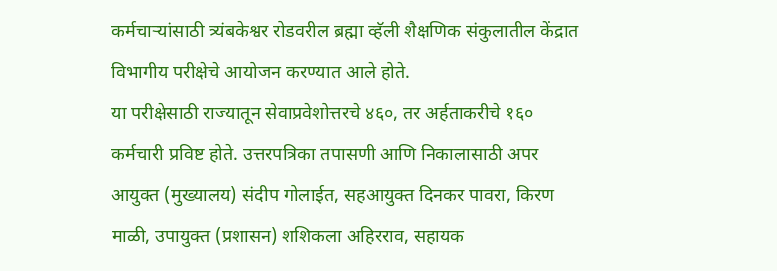कर्मचाऱ्यांसाठी त्र्यंबकेश्वर रोडवरील ब्रह्मा व्हॅली शैक्षणिक संकुलातील केंद्रात विभागीय परीक्षेचे आयोजन करण्यात आले होते.
या परीक्षेसाठी राज्यातून सेवाप्रवेशोत्तरचे ४६०, तर अर्हताकरीचे १६० कर्मचारी प्रविष्ट होते. उत्तरपत्रिका तपासणी आणि निकालासाठी अपर आयुक्त (मुख्यालय) संदीप गोलाईत, सहआयुक्त दिनकर पावरा, किरण माळी, उपायुक्त (प्रशासन) शशिकला अहिरराव, सहायक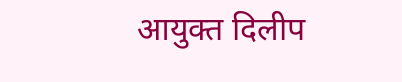आयुक्त दिलीप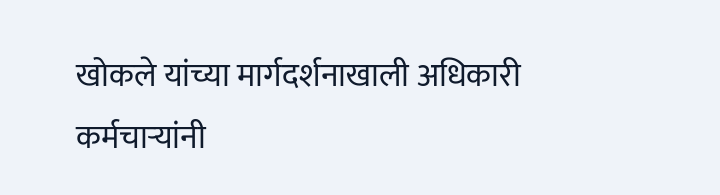खोकले यांच्या मार्गदर्शनाखाली अधिकारी कर्मचाऱ्यांनी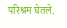परिश्रम घेतले.